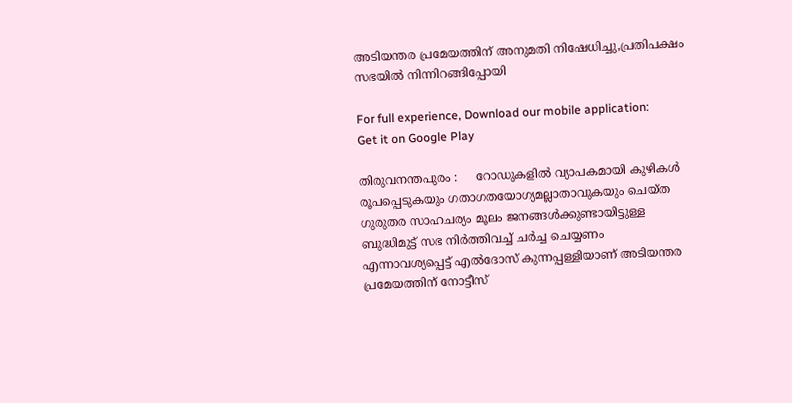അടിയന്തര പ്രമേയത്തിന് അനുമതി നിഷേധിച്ചു,പ്രതിപക്ഷം സഭയില്‍ നിന്നിറങ്ങിപ്പോയി

For full experience, Download our mobile application:
Get it on Google Play

തിരുവനന്തപുരം :     റോഡുകളില്‍ വ്യാപകമായി കുഴികള്‍ രൂപപ്പെടുകയും ഗതാഗതയോഗ്യമല്ലാതാവുകയും ചെയ്ത ഗുരുതര സാഹചര്യം മൂലം ജനങ്ങള്‍ക്കുണ്ടായിട്ടുള്ള ബുദ്ധിമുട്ട് സഭ നിര്‍ത്തിവച്ച് ചര്‍ച്ച ചെയ്യണം എന്നാവശ്യപ്പെട്ട് എല്‍ദോസ് കുന്നപ്പള്ളിയാണ് അടിയന്തര പ്രമേയത്തിന് നോട്ടീസ്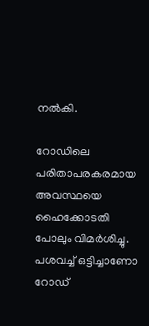നല്‍കി.

റോഡിലെ പരിതാപരകരമായ അവസ്ഥയെ ഹൈക്കോടതി പോലും വിമർശിച്ചു.  പശവച്ച് ഒട്ടിച്ചാണോ റോഡ്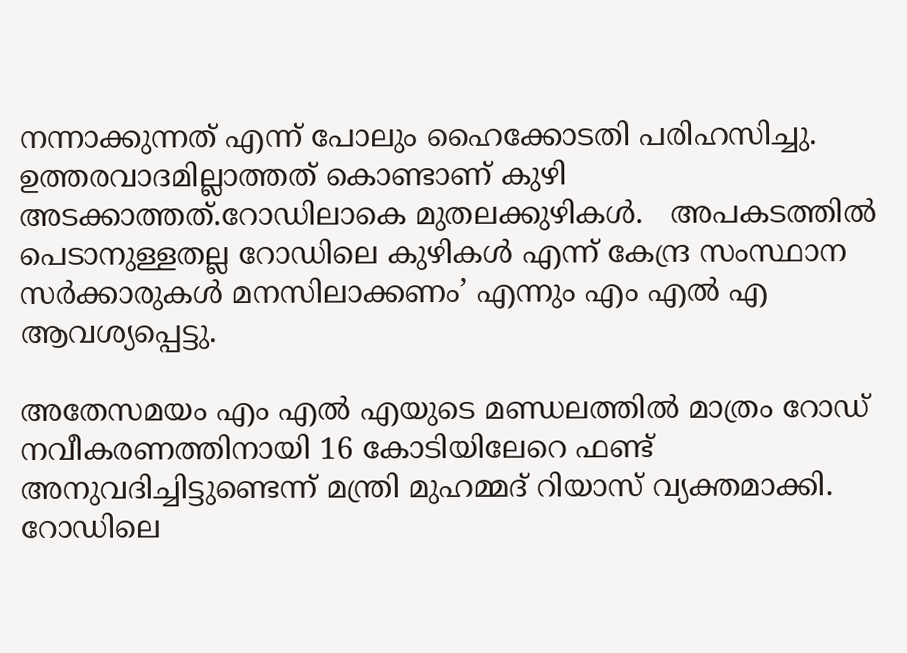നന്നാക്കുന്നത് എന്ന് പോലും ഹൈക്കോടതി പരിഹസിച്ചു.   ഉത്തരവാദമില്ലാത്തത് കൊണ്ടാണ് കുഴി അടക്കാത്തത്.റോഡിലാകെ മുതലക്കുഴികൾ.   അപകടത്തിൽ പെടാനുള്ളതല്ല റോഡിലെ കുഴികൾ എന്ന് കേന്ദ്ര സംസ്ഥാന സർക്കാരുകൾ മനസിലാക്കണം’ എന്നും എം എല്‍ എ ആവശ്യപ്പെട്ടു.

അതേസമയം എം എല്‍ എയുടെ മണ്ഡലത്തില്‍ മാത്രം റോഡ് നവീകരണത്തിനായി 16 കോടിയിലേറെ ഫണ്ട് അനുവദിച്ചിട്ടുണ്ടെന്ന് മന്ത്രി മുഹമ്മദ് റിയാസ് വ്യക്തമാക്കി.   റോഡിലെ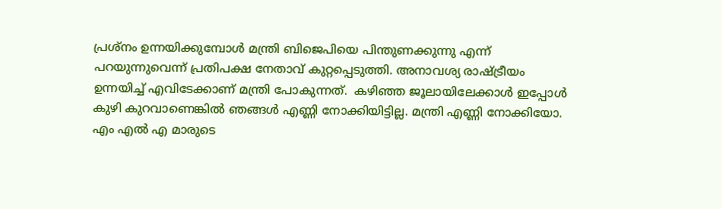പ്രശ്‍നം ഉന്നയിക്കുമ്പോൾ മന്ത്രി ബിജെപിയെ പിന്തുണക്കുന്നു എന്ന് പറയുന്നുവെന്ന് പ്രതിപക്ഷ നേതാവ് കുറ്റപ്പെടുത്തി. അനാവശ്യ രാഷ്ട്രീയം ഉന്നയിച്ച് എവിടേക്കാണ് മന്ത്രി പോകുന്നത്.  കഴിഞ്ഞ ജൂലായിലേക്കാൾ ഇപ്പോൾ കുഴി കുറവാണെങ്കിൽ ഞങ്ങൾ എണ്ണി നോക്കിയിട്ടില്ല. മന്ത്രി എണ്ണി നോക്കിയോ.  എം എല്‍ എ മാരുടെ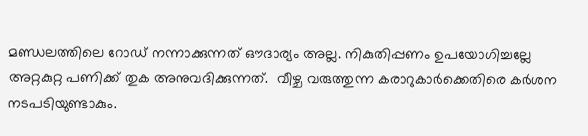മണ്ഡലത്തിലെ റോഡ് നന്നാക്കുന്നത് ഔദാര്യം അല്ല. നികുതിപ്പണം ഉപയോഗിച്ചല്ലേ അറ്റകുറ്റ പണിക്ക് തുക അനുവദിക്കുന്നത്.  വീഴ്ച വരുത്തുന്ന കരാറുകാർക്കെതിരെ കർശന നടപടിയുണ്ടാകും.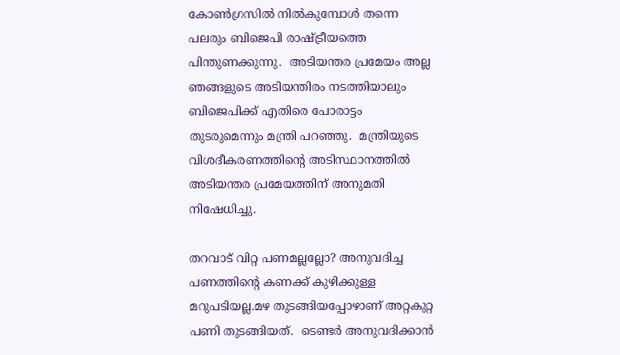കോൺഗ്രസിൽ നിൽകുമ്പോൾ തന്നെ പലരും ബിജെപി രാഷ്ട്രീയത്തെ പിന്തുണക്കുന്നു.  അടിയന്തര പ്രമേയം അല്ല ഞങ്ങളുടെ അടിയന്തിരം നടത്തിയാലും ബിജെപിക്ക് എതിരെ പോരാട്ടം തുടരുമെന്നും മന്ത്രി പറഞ്ഞു.  മന്ത്രിയുടെ വിശദീകരണത്തിന്‍റെ അടിസ്ഥാനത്തില്‍ അടിയന്തര പ്രമേയത്തിന് അനുമതി നിഷേധിച്ചു.

തറവാട് വിറ്റ പണമല്ലല്ലോ? അനുവദിച്ച പണത്തിന്‍റെ കണക്ക് കുഴിക്കുള്ള മറുപടിയല്ല.മഴ തുടങ്ങിയപ്പോഴാണ് അറ്റകുറ്റ പണി തുടങ്ങിയത്.  ടെണ്ടര്‍ അനുവദിക്കാൻ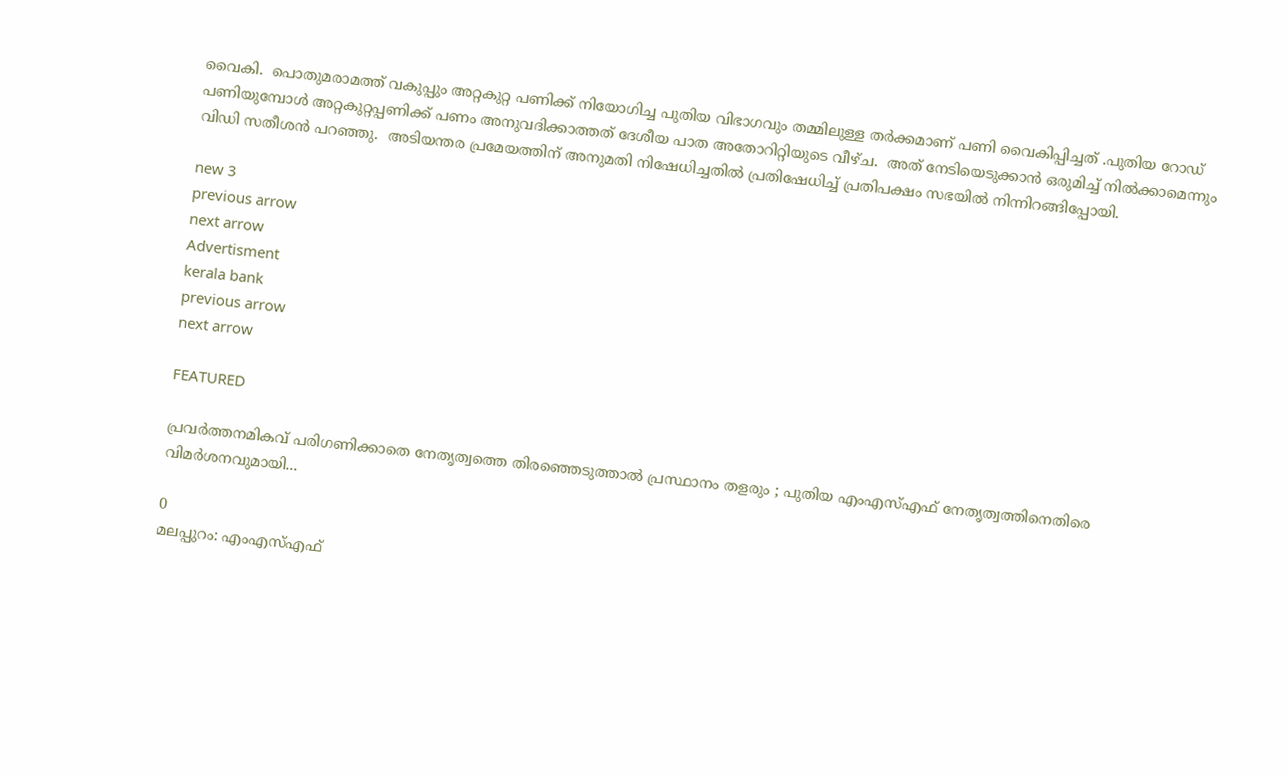വൈകി.  പൊതുമരാമത്ത് വകുപ്പും അറ്റകുറ്റ പണിക്ക് നിയോഗിച്ച പുതിയ വിഭാഗവും തമ്മിലുള്ള തർക്കമാണ് പണി വൈകിപ്പിച്ചത് .പുതിയ റോഡ് പണിയുമ്പോൾ അറ്റകുറ്റപ്പണിക്ക് പണം അനുവദിക്കാത്തത് ദേശീയ പാത അതോറിറ്റിയുടെ വീഴ്ച.  അത് നേടിയെടുക്കാൻ ഒരുമിച്ച് നിൽക്കാമെന്നും വിഡി സതീശന്‍ പറഞ്ഞു.  അടിയന്തര പ്രമേയത്തിന് അനുമതി നിഷേധിച്ചതില്‍ പ്രതിഷേധിച്ച് പ്രതിപക്ഷം സഭയില്‍ നിന്നിറങ്ങിപ്പോയി.

new 3
previous arrow
next arrow
Advertisment
kerala bank
previous arrow
next arrow

FEATURED

പ്രവർത്തനമികവ് പരിഗണിക്കാതെ നേതൃത്വത്തെ തിരഞ്ഞെടുത്താൽ പ്രസ്ഥാനം തളരും ; പുതിയ എംഎസ്‌എഫ് നേതൃത്വത്തിനെതിരെ വിമർശനവുമായി...

0
മലപ്പുറം: എംഎസ്എഫ്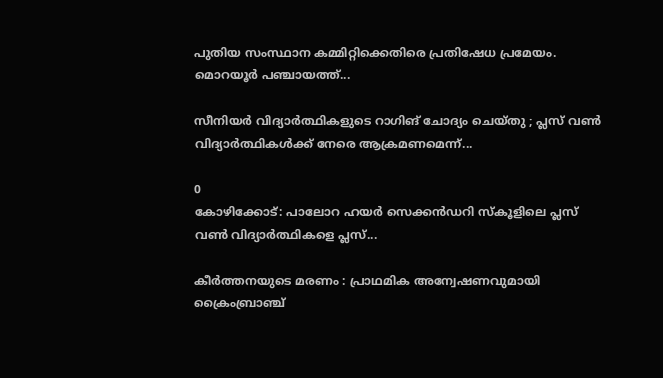പുതിയ സംസ്ഥാന കമ്മിറ്റിക്കെതിരെ പ്രതിഷേധ പ്രമേയം. മൊറയൂര്‍ പഞ്ചായത്ത്...

സീനിയർ വിദ്യാർത്ഥികളുടെ റാഗിങ് ചോദ്യം ചെയ്തു ; പ്ലസ് വൺ വിദ്യാർത്ഥികൾക്ക് നേരെ ആക്രമണമെന്ന്...

0
കോഴിക്കോട്: പാലോറ ഹയർ സെക്കൻഡറി സ്കൂളിലെ പ്ലസ് വൺ വിദ്യാർത്ഥികളെ പ്ലസ്...

കീർത്തനയുടെ മരണം : പ്രാഥമിക അന്വേഷണവുമായി ക്രൈംബ്രാഞ്ച്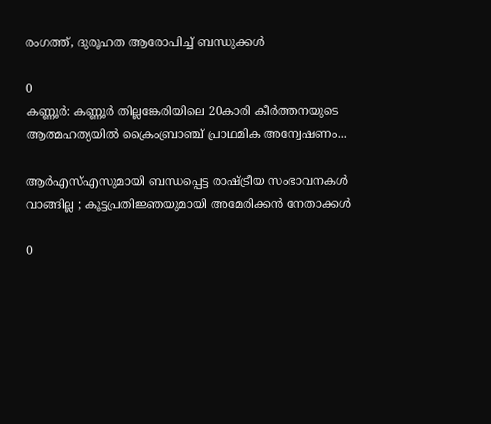രംഗത്ത്, ദുരൂഹത ആരോപിച്ച് ബന്ധുക്കൾ

0
കണ്ണൂർ: കണ്ണൂർ തില്ലങ്കേരിയിലെ 20കാരി കീർത്തനയുടെ ആത്മഹത്യയിൽ ക്രൈംബ്രാഞ്ച് പ്രാഥമിക അന്വേഷണം...

ആർഎസ്എസുമായി ബന്ധപ്പെട്ട രാഷ്ട്രീയ സംഭാവനകൾ വാങ്ങില്ല ; കൂട്ടപ്രതിജ്ഞയുമായി അമേരിക്കൻ നേതാക്കൾ

0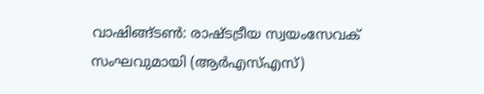വാഷിങ്ങ്ടണ്‍: രാഷ്ടട്രീയ സ്വയംസേവക് സംഘവുമായി (ആര്‍എസ്എസ്)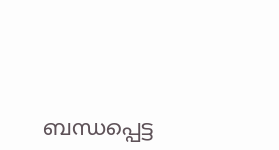ബന്ധപ്പെട്ട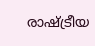രാഷ്ട്രീയ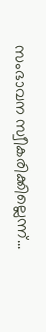സംഭാവന സ്വീകരിക്കില്ലെന്ന്...